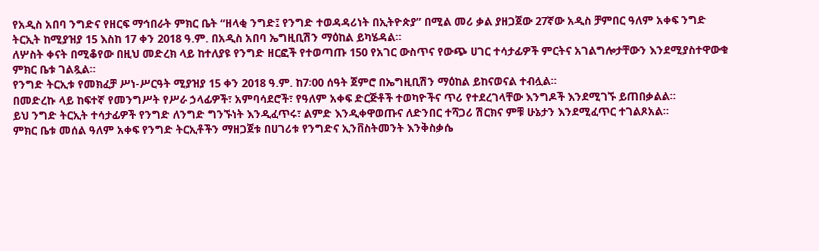የአዲስ አበባ ንግድና የዘርፍ ማኅበራት ምክር ቤት “ዘላቂ ንግድ፤ የንግድ ተወዳዳሪነት በኢትዮጵያ” በሚል መሪ ቃል ያዘጋጀው 27ኛው አዲስ ቻምበር ዓለም አቀፍ ንግድ ትርኢት ከሚያዝያ 15 እስከ 17 ቀን 2018 ዓ.ም. በአዲስ አበባ ኤግዚቢሽን ማዕከል ይካሄዳል።
ለሦስት ቀናት በሚቆየው በዚህ መድረክ ላይ ከተለያዩ የንግድ ዘርፎች የተወጣጡ 150 የአገር ውስጥና የውጭ ሀገር ተሳታፊዎች ምርትና አገልግሎታቸውን እንደሚያስተዋውቁ ምክር ቤቱ ገልጿል።
የንግድ ትርኢቱ የመክፈቻ ሥነ-ሥርዓት ሚያዝያ 15 ቀን 2018 ዓ.ም. ከ7፡00 ሰዓት ጀምሮ በኤግዚቢሽን ማዕከል ይከናወናል ተብሏል።
በመድረኩ ላይ ከፍተኛ የመንግሥት የሥራ ኃላፊዎች፣ አምባሳደሮች፣ የዓለም አቀፍ ድርጅቶች ተወካዮችና ጥሪ የተደረገላቸው እንግዶች እንደሚገኙ ይጠበቃልል።
ይህ ንግድ ትርኢት ተሳታፊዎች የንግድ ለንግድ ግንኙነት እንዲፈጥሩ፣ ልምድ እንዲቀዋወጡና ለድንበር ተሻጋሪ ሽርክና ምቹ ሁኔታን እንደሚፈጥር ተገልጾአል።
ምክር ቤቱ መሰል ዓለም አቀፍ የንግድ ትርኢቶችን ማዘጋጀቱ በሀገሪቱ የንግድና ኢንቨስትመንት እንቅስቃሴ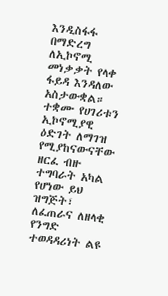እንዲስፋፋ በማድረግ ለኢኮኖሚ መነቃቃት የላቀ ፋይዳ እንዳለው አስታውቋል።
ተቋሙ የሀገሪቱን ኢኮኖሚያዊ ዕድገት ለማገዝ የሚያከናውናቸው ዘርፈ ብዙ ተግባራት አካል የሆነው ይህ ዝግጅት፣ ለፈጠራና ለዘላቂ የንግድ ተወዳዳሪነት ልዩ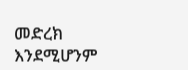መድረክ እንደሚሆንም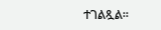ተገልጿል፡፡